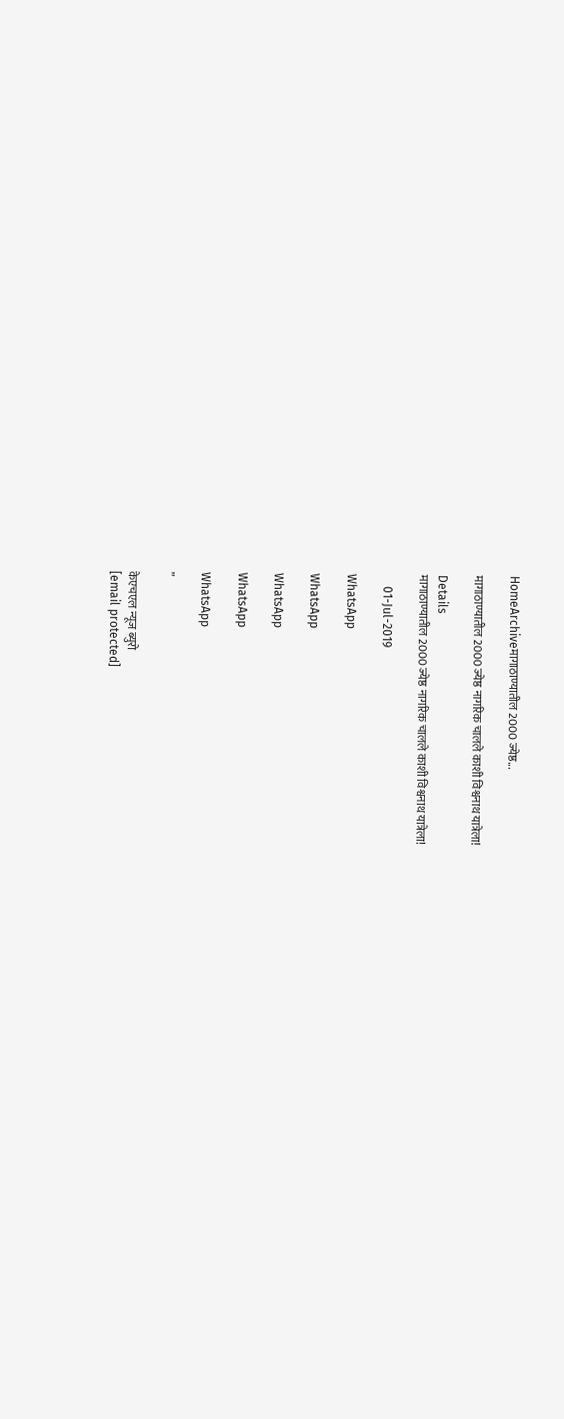HomeArchiveमागाठाण्यातील 2000 ज्येष्ठ...

मागाठाण्यातील 2000 ज्येष्ठ नागरिक चालले काशी विश्वनाथ यात्रेला!

Details
मागाठाण्यातील 2000 ज्येष्ठ नागरिक चालले काशी विश्वनाथ यात्रेला!

    01-Jul-2019

WhatsApp

WhatsApp

WhatsApp

WhatsApp

WhatsApp

”

केएचएल न्यूज ब्युरो
[email protected]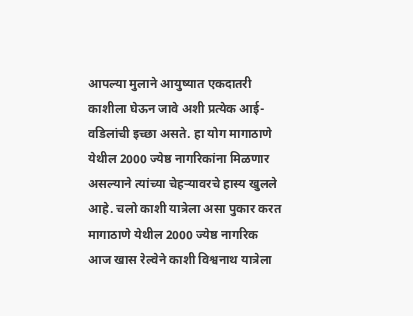आपल्या मुलाने आयुष्यात एकदातरी काशीला घेऊन जावे अशी प्रत्येक आई-वडिलांची इच्छा असते. हा योग मागाठाणे येथील 2000 ज्येष्ठ नागरिकांना मिळणार असल्याने त्यांच्या चेहऱ्यावरचे हास्य खुलले आहे. चलो काशी यात्रेला असा पुकार करत मागाठाणे येथील 2000 ज्येष्ठ नागरिक आज खास रेल्वेने काशी विश्वनाथ यात्रेला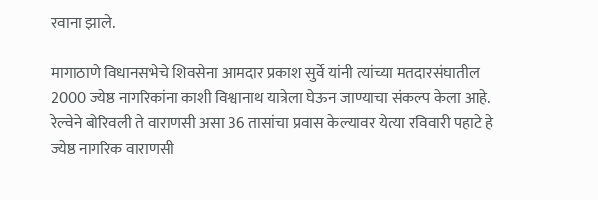रवाना झाले.

मागाठाणे विधानसभेचे शिवसेना आमदार प्रकाश सुर्वे यांनी त्यांच्या मतदारसंघातील 2000 ज्येष्ठ नागरिकांना काशी विश्वानाथ यात्रेला घेऊन जाण्याचा संकल्प केला आहे. रेल्वेने बोरिवली ते वाराणसी असा 36 तासांचा प्रवास केल्यावर येत्या रविवारी पहाटे हे ज्येष्ठ नागरिक वाराणसी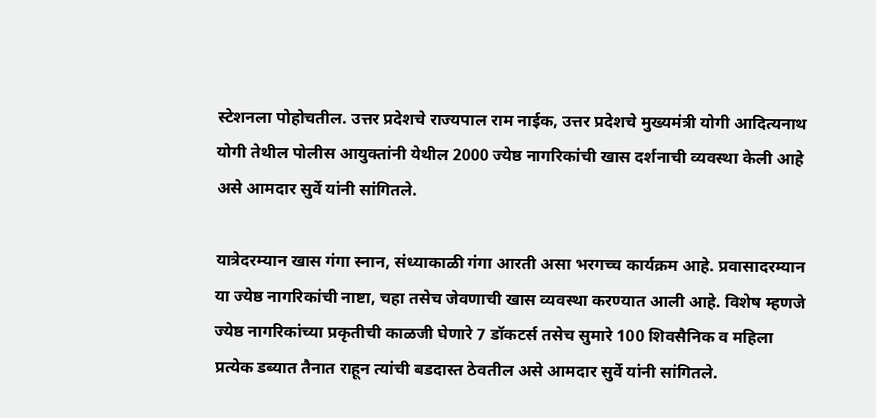स्टेशनला पोहोचतील. उत्तर प्रदेशचे राज्यपाल राम नाईक, उत्तर प्रदेशचे मुख्यमंत्री योगी आदित्यनाथ योगी तेथील पोलीस आयुक्तांनी येथील 2000 ज्येष्ठ नागरिकांची खास दर्शनाची व्यवस्था केली आहे असे आमदार सुर्वे यांनी सांगितले.

यात्रेदरम्यान खास गंगा स्नान, संध्याकाळी गंगा आरती असा भरगच्च कार्यक्रम आहे. प्रवासादरम्यान या ज्येष्ठ नागरिकांची नाष्टा, चहा तसेच जेवणाची खास व्यवस्था करण्यात आली आहे. विशेष म्हणजे ज्येष्ठ नागरिकांच्या प्रकृतीची काळजी घेणारे 7 डॉकटर्स तसेच सुमारे 100 शिवसैनिक व महिला प्रत्येक डब्यात तैनात राहून त्यांची बडदास्त ठेवतील असे आमदार सुर्वे यांनी सांगितले.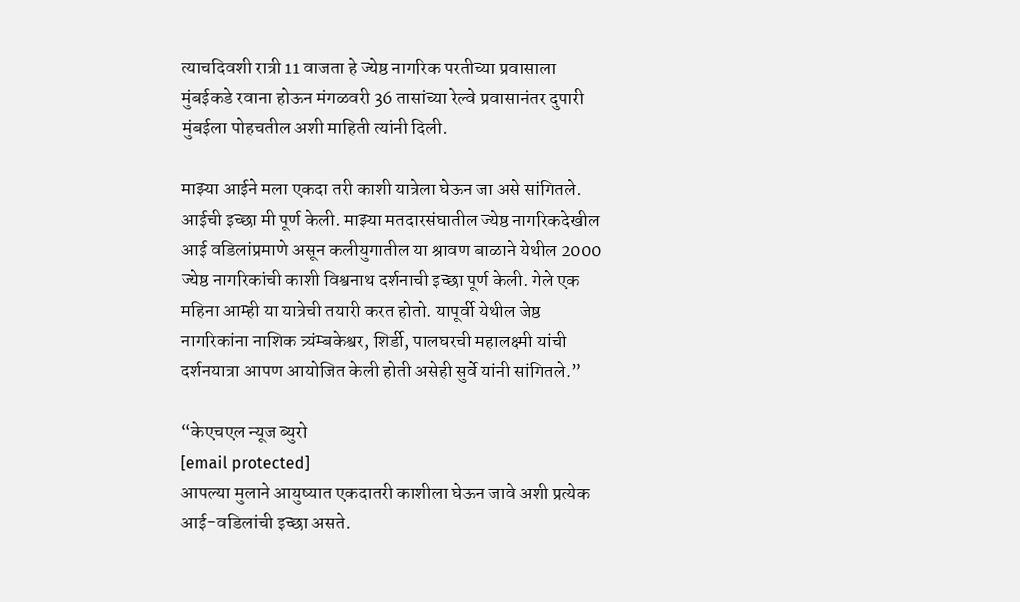त्याचदिवशी रात्री 11 वाजता हे ज्येष्ठ नागरिक परतीच्या प्रवासाला मुंबईकडे रवाना होऊन मंगळवरी 36 तासांच्या रेल्वे प्रवासानंतर दुपारी मुंबईला पोहचतील अशी माहिती त्यांनी दिली.

माझ्या आईने मला एकदा तरी काशी यात्रेला घेऊन जा असे सांगितले. आईची इच्छा मी पूर्ण केली. माझ्या मतदारसंघातील ज्येष्ठ नागरिकदेखील आई वडिलांप्रमाणे असून कलीयुगातील या श्रावण बाळाने येथील 2000 ज्येष्ठ नागरिकांची काशी विश्वनाथ दर्शनाची इच्छा पूर्ण केली. गेले एक महिना आम्ही या यात्रेची तयारी करत होतो. यापूर्वी येथील जेष्ठ नागरिकांना नाशिक त्र्यंम्बकेश्वर, शिर्डी, पालघरची महालक्ष्मी यांची दर्शनयात्रा आपण आयोजित केली होती असेही सुर्वे यांनी सांगितले.”

“केएचएल न्यूज ब्युरो
[email protected]
आपल्या मुलाने आयुष्यात एकदातरी काशीला घेऊन जावे अशी प्रत्येक आई-वडिलांची इच्छा असते.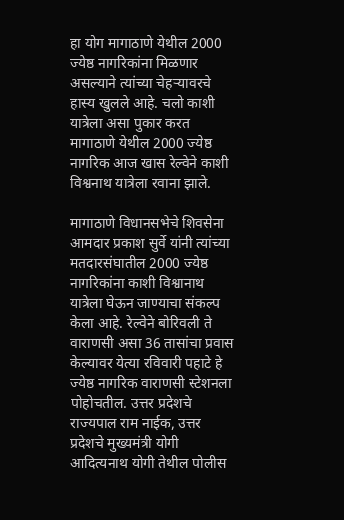हा योग मागाठाणे येथील 2000 ज्येष्ठ नागरिकांना मिळणार असल्याने त्यांच्या चेहऱ्यावरचे हास्य खुलले आहे. चलो काशी यात्रेला असा पुकार करत मागाठाणे येथील 2000 ज्येष्ठ नागरिक आज खास रेल्वेने काशी विश्वनाथ यात्रेला रवाना झाले.

मागाठाणे विधानसभेचे शिवसेना आमदार प्रकाश सुर्वे यांनी त्यांच्या मतदारसंघातील 2000 ज्येष्ठ नागरिकांना काशी विश्वानाथ यात्रेला घेऊन जाण्याचा संकल्प केला आहे. रेल्वेने बोरिवली ते वाराणसी असा 36 तासांचा प्रवास केल्यावर येत्या रविवारी पहाटे हे ज्येष्ठ नागरिक वाराणसी स्टेशनला पोहोचतील. उत्तर प्रदेशचे राज्यपाल राम नाईक, उत्तर प्रदेशचे मुख्यमंत्री योगी आदित्यनाथ योगी तेथील पोलीस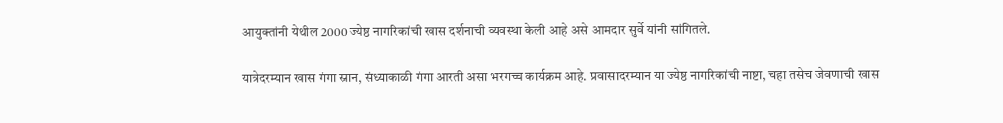आयुक्तांनी येथील 2000 ज्येष्ठ नागरिकांची खास दर्शनाची व्यवस्था केली आहे असे आमदार सुर्वे यांनी सांगितले.

यात्रेदरम्यान खास गंगा स्नान, संध्याकाळी गंगा आरती असा भरगच्च कार्यक्रम आहे. प्रवासादरम्यान या ज्येष्ठ नागरिकांची नाष्टा, चहा तसेच जेवणाची खास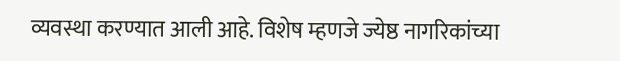व्यवस्था करण्यात आली आहे. विशेष म्हणजे ज्येष्ठ नागरिकांच्या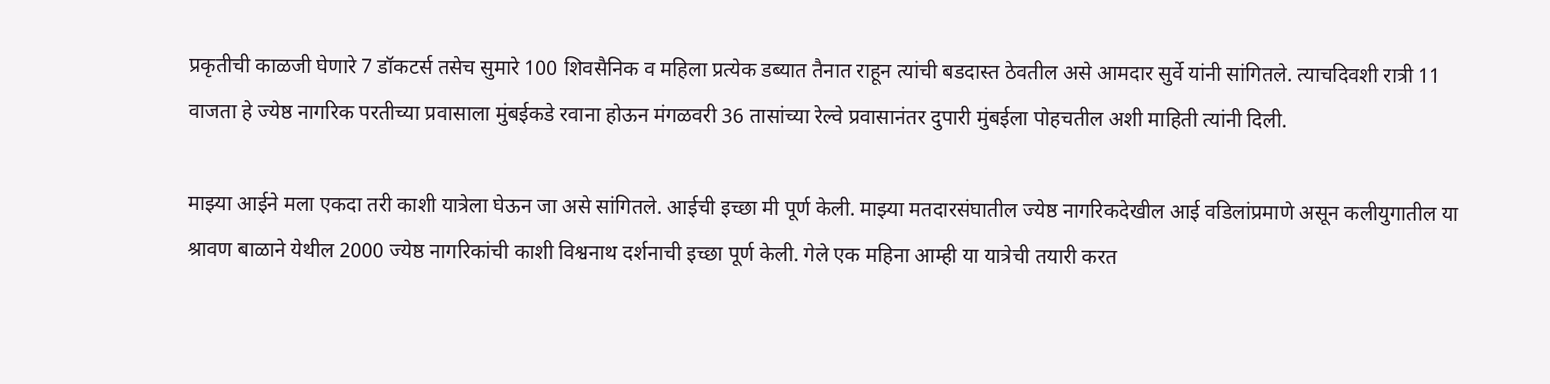प्रकृतीची काळजी घेणारे 7 डॉकटर्स तसेच सुमारे 100 शिवसैनिक व महिला प्रत्येक डब्यात तैनात राहून त्यांची बडदास्त ठेवतील असे आमदार सुर्वे यांनी सांगितले. त्याचदिवशी रात्री 11 वाजता हे ज्येष्ठ नागरिक परतीच्या प्रवासाला मुंबईकडे रवाना होऊन मंगळवरी 36 तासांच्या रेल्वे प्रवासानंतर दुपारी मुंबईला पोहचतील अशी माहिती त्यांनी दिली.

माझ्या आईने मला एकदा तरी काशी यात्रेला घेऊन जा असे सांगितले. आईची इच्छा मी पूर्ण केली. माझ्या मतदारसंघातील ज्येष्ठ नागरिकदेखील आई वडिलांप्रमाणे असून कलीयुगातील या श्रावण बाळाने येथील 2000 ज्येष्ठ नागरिकांची काशी विश्वनाथ दर्शनाची इच्छा पूर्ण केली. गेले एक महिना आम्ही या यात्रेची तयारी करत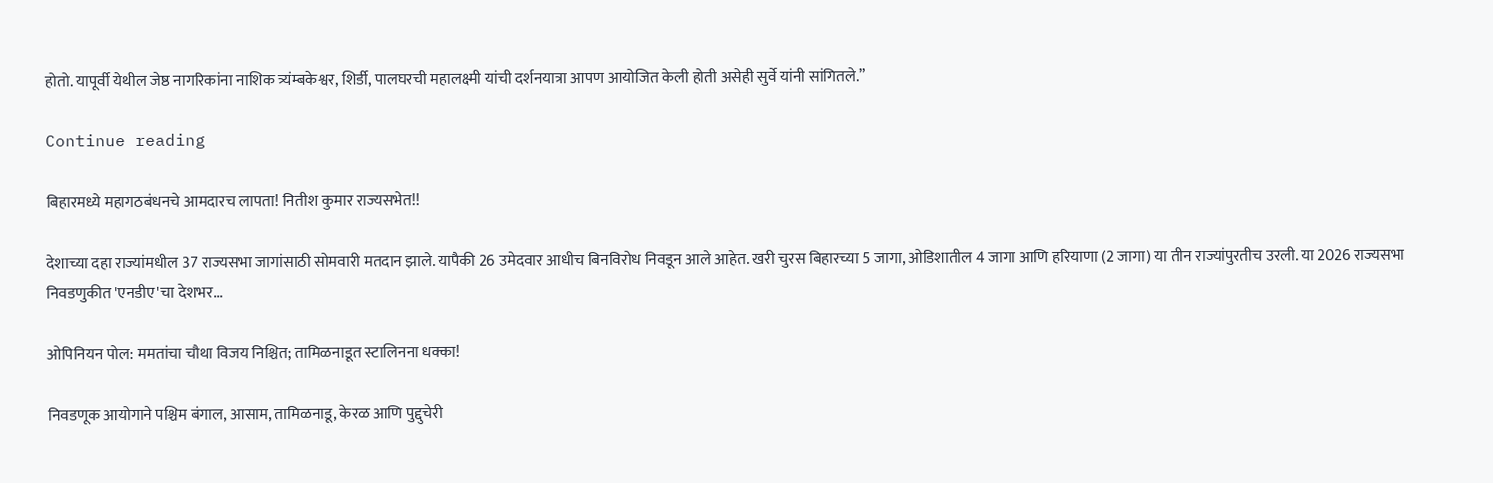होतो. यापूर्वी येथील जेष्ठ नागरिकांना नाशिक त्र्यंम्बकेश्वर, शिर्डी, पालघरची महालक्ष्मी यांची दर्शनयात्रा आपण आयोजित केली होती असेही सुर्वे यांनी सांगितले.”

Continue reading

बिहारमध्ये महागठबंधनचे आमदारच लापता! नितीश कुमार राज्यसभेत!!

देशाच्या दहा राज्यांमधील 37 राज्यसभा जागांसाठी सोमवारी मतदान झाले. यापैकी 26 उमेदवार आधीच बिनविरोध निवडून आले आहेत. खरी चुरस बिहारच्या 5 जागा, ओडिशातील 4 जागा आणि हरियाणा (2 जागा) या तीन राज्यांपुरतीच उरली. या 2026 राज्यसभा निवडणुकीत 'एनडीए'चा देशभर...

ओपिनियन पोल: ममतांचा चौथा विजय निश्चित; तामिळनाडूत स्टालिनना धक्का!

निवडणूक आयोगाने पश्चिम बंगाल, आसाम, तामिळनाडू, केरळ आणि पुद्दुचेरी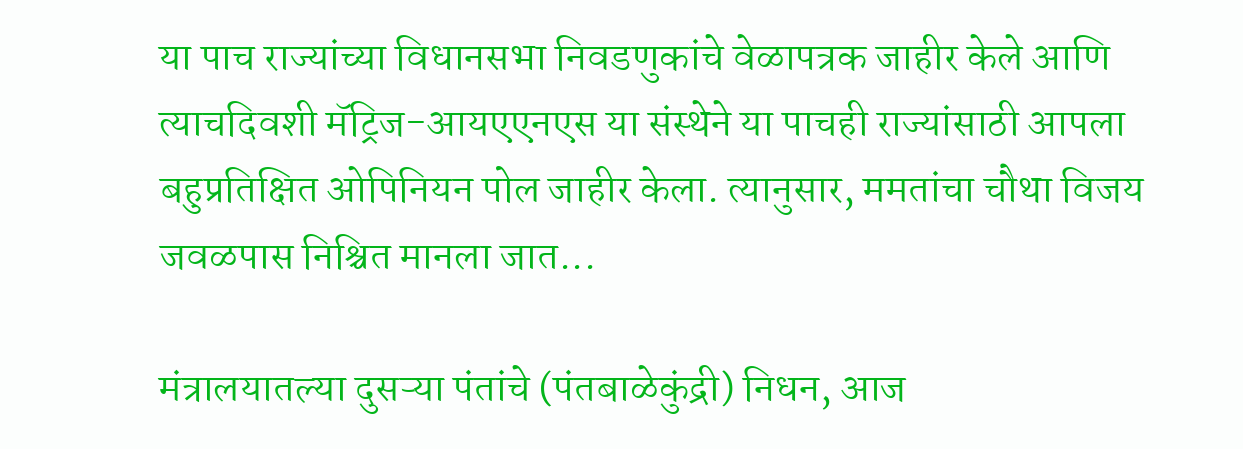या पाच राज्यांच्या विधानसभा निवडणुकांचे वेळापत्रक जाहीर केले आणि त्याचदिवशी मॅट्रिज-आयएएनएस या संस्थेने या पाचही राज्यांसाठी आपला बहुप्रतिक्षित ओपिनियन पोल जाहीर केला. त्यानुसार, ममतांचा चौथा विजय जवळपास निश्चित मानला जात...

मंत्रालयातल्या दुसऱ्या पंतांचे (पंतबाळेकुंद्री) निधन, आज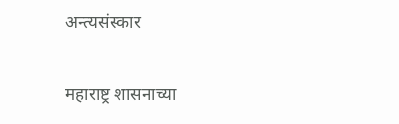अन्त्यसंस्कार

महाराष्ट्र शासनाच्या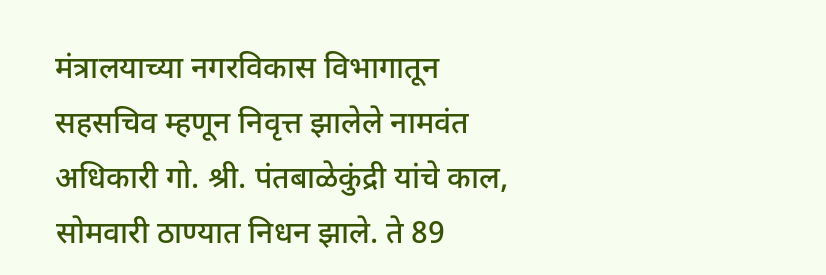मंत्रालयाच्या नगरविकास विभागातून सहसचिव म्हणून निवृत्त झालेले नामवंत अधिकारी गो. श्री. पंतबाळेकुंद्री यांचे काल, सोमवारी ठाण्यात निधन झाले. ते 89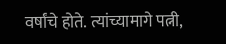वर्षांचे होते. त्यांच्यामागे पत्नी,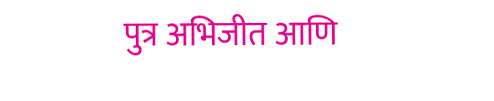पुत्र अभिजीत आणि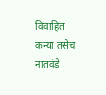विवाहित कन्या तसेच नातवंडे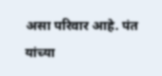असा परिवार आहे. पंत यांच्या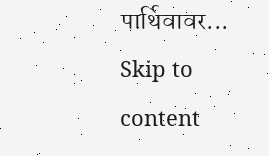पार्थिवावर...
Skip to content